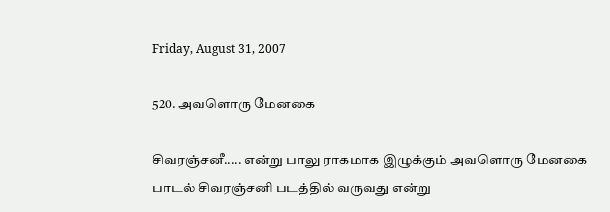Friday, August 31, 2007

520. அவளொரு மேனகை

சிவரஞ்சனீ..... என்று பாலு ராகமாக இழுக்கும் அவளொரு மேனகை பாடல் சிவரஞ்சனி படத்தில் வருவது என்று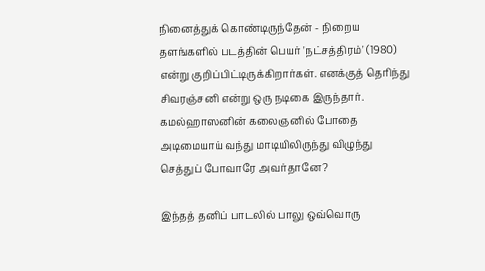நினைத்துக் கொண்டிருந்தேன் - நிறைய தளங்களில் படத்தின் பெயர் 'நட்சத்திரம்' (1980) என்று குறிப்பிட்டிருக்கிறார்கள். எனக்குத் தெரிந்து சிவரஞ்சனி என்று ஒரு நடிகை இருந்தார். கமல்ஹாஸனின் கலைஞனில் போதை அடிமையாய் வந்து மாடியிலிருந்து விழுந்து செத்துப் போவாரே அவர்தானே?

இந்தத் தனிப் பாடலில் பாலு ஒவ்வொரு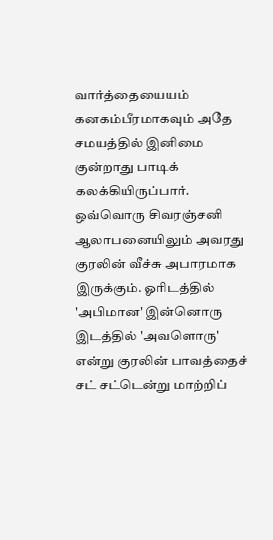வார்த்தையையம் கனகம்பீரமாகவும் அதே சமயத்தில் இனிமை குன்றாது பாடிக் கலக்கியிருப்பார். ஒவ்வொரு சிவரஞ்சனி ஆலாபனையிலும் அவரது குரலின் வீச்சு அபாரமாக இருக்கும். ஓரிடத்தில் 'அபிமான' இன்னொரு இடத்தில் 'அவளொரு' என்று குரலின் பாவத்தைச் சட் சட்டென்று மாற்றிப்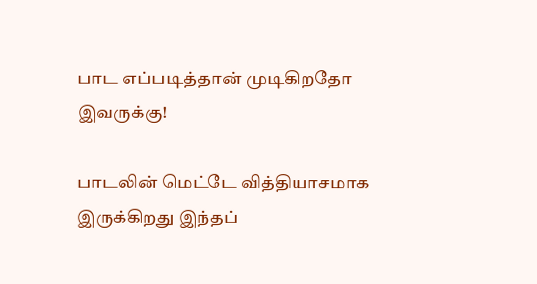பாட எப்படித்தான் முடிகிறதோ இவருக்கு!

பாடலின் மெட்டே வித்தியாசமாக இருக்கிறது இந்தப்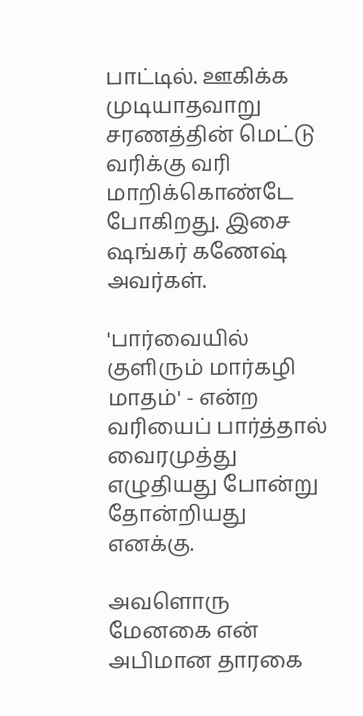பாட்டில். ஊகிக்க முடியாதவாறு சரணத்தின் மெட்டு வரிக்கு வரி மாறிக்கொண்டே போகிறது. இசை ஷங்கர் கணேஷ் அவர்கள்.

'பார்வையில் குளிரும் மார்கழி மாதம்' - என்ற வரியைப் பார்த்தால் வைரமுத்து எழுதியது போன்று தோன்றியது எனக்கு.

அவளொரு மேனகை என் அபிமான தாரகை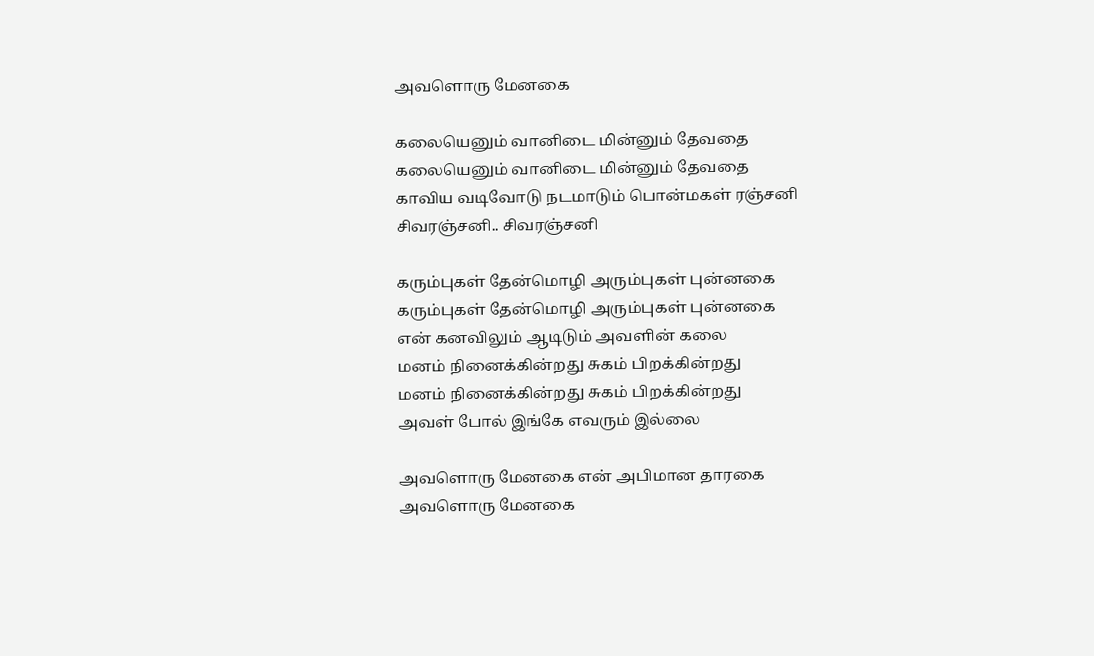அவளொரு மேனகை

கலையெனும் வானிடை மின்னும் தேவதை
கலையெனும் வானிடை மின்னும் தேவதை
காவிய வடிவோடு நடமாடும் பொன்மகள் ரஞ்சனி
சிவரஞ்சனி.. சிவரஞ்சனி

கரும்புகள் தேன்மொழி அரும்புகள் புன்னகை
கரும்புகள் தேன்மொழி அரும்புகள் புன்னகை
என் கனவிலும் ஆடிடும் அவளின் கலை
மனம் நினைக்கின்றது சுகம் பிறக்கின்றது
மனம் நினைக்கின்றது சுகம் பிறக்கின்றது
அவள் போல் இங்கே எவரும் இல்லை

அவளொரு மேனகை என் அபிமான தாரகை
அவளொரு மேனகை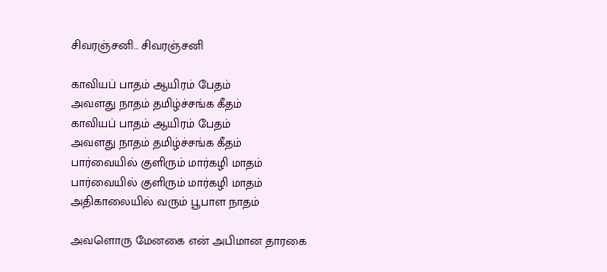சிவரஞ்சனி.. சிவரஞ்சனி

காவியப் பாதம் ஆயிரம் பேதம்
அவளது நாதம் தமிழ்ச்சங்க கீதம்
காவியப் பாதம் ஆயிரம் பேதம்
அவளது நாதம் தமிழ்ச்சங்க கீதம்
பார்வையில் குளிரும் மார்கழி மாதம்
பார்வையில் குளிரும் மார்கழி மாதம்
அதிகாலையில் வரும் பூபாள நாதம்

அவளொரு மேனகை என் அபிமான தாரகை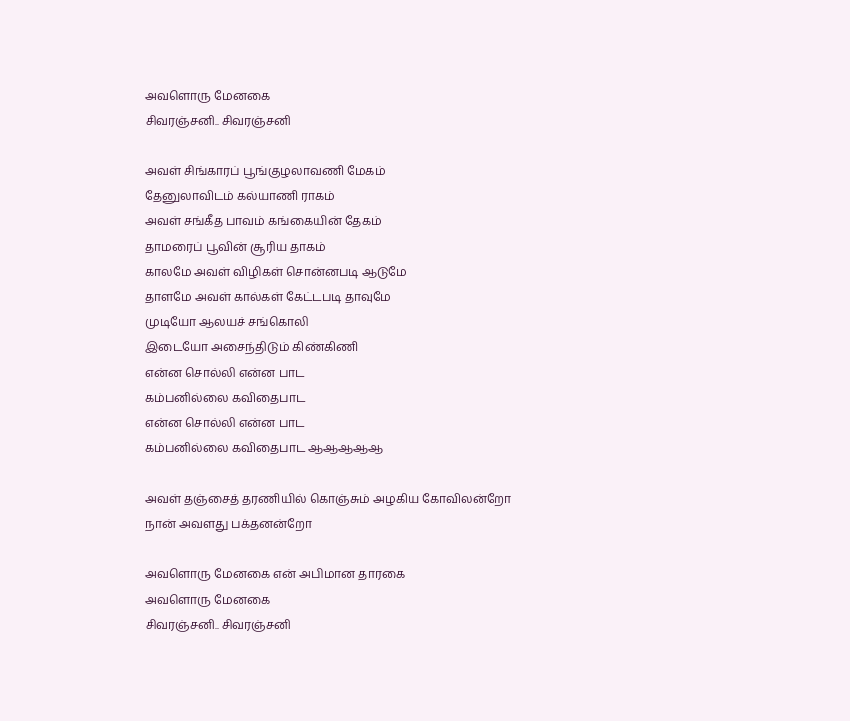அவளொரு மேனகை
சிவரஞ்சனி.. சிவரஞ்சனி

அவள் சிங்காரப் பூங்குழலாவணி மேகம்
தேனுலாவிடம் கல்யாணி ராகம்
அவள் சங்கீத பாவம் கங்கையின் தேகம்
தாமரைப் பூவின் சூரிய தாகம்
காலமே அவள் விழிகள் சொன்னபடி ஆடுமே
தாளமே அவள் கால்கள் கேட்டபடி தாவுமே
முடியோ ஆலயச் சங்கொலி
இடையோ அசைந்திடும் கிண்கிணி
என்ன சொல்லி என்ன பாட
கம்பனில்லை கவிதைபாட
என்ன சொல்லி என்ன பாட
கம்பனில்லை கவிதைபாட ஆஆஆஆஆ

அவள் தஞ்சைத் தரணியில் கொஞ்சும் அழகிய கோவிலன்றோ
நான் அவளது பக்தனன்றோ

அவளொரு மேனகை என் அபிமான தாரகை
அவளொரு மேனகை
சிவரஞ்சனி.. சிவரஞ்சனி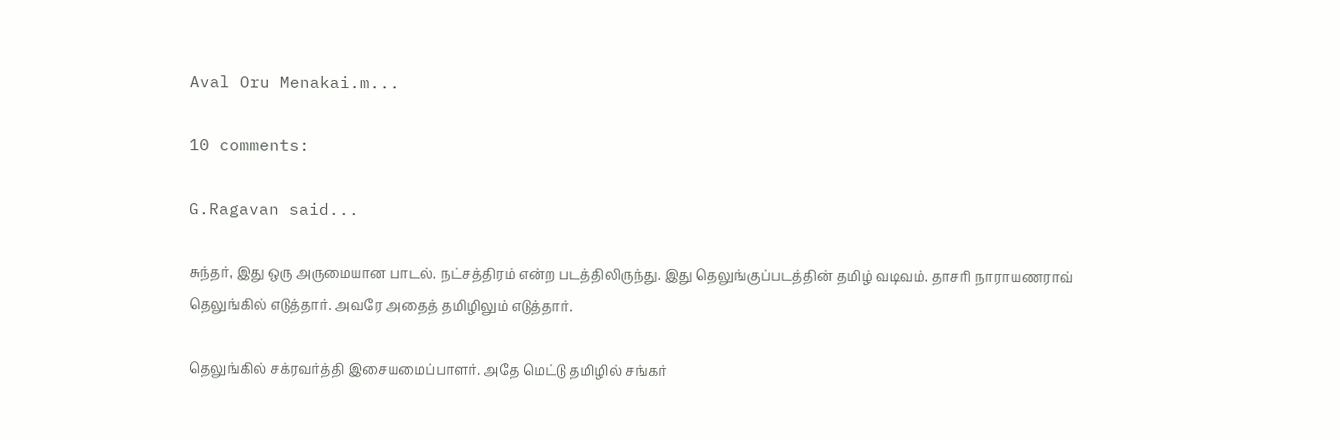Aval Oru Menakai.m...

10 comments:

G.Ragavan said...

சுந்தர், இது ஒரு அருமையான பாடல். நட்சத்திரம் என்ற படத்திலிருந்து. இது தெலுங்குப்படத்தின் தமிழ் வடிவம். தாசரி நாராயணராவ் தெலுங்கில் எடுத்தார். அவரே அதைத் தமிழிலும் எடுத்தார்.

தெலுங்கில் சக்ரவர்த்தி இசையமைப்பாளர். அதே மெட்டு தமிழில் சங்கர்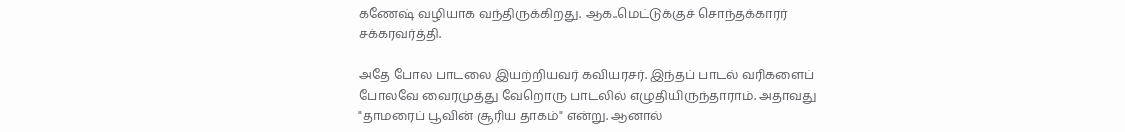கணேஷ் வழியாக வந்திருக்கிறது. ஆக..மெட்டுக்குச் சொந்தக்காரர் சக்கரவர்த்தி.

அதே போல பாடலை இயற்றியவர் கவியரசர். இந்தப் பாடல் வரிகளைப் போலவே வைரமுத்து வேறொரு பாடலில் எழுதியிருந்தாராம். அதாவது "தாமரைப் பூவின் சூரிய தாகம்" என்று. ஆனால்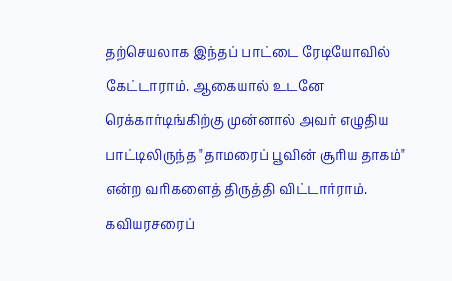தற்செயலாக இந்தப் பாட்டை ரேடியோவில் கேட்டாராம். ஆகையால் உடனே ரெக்கார்டிங்கிற்கு முன்னால் அவர் எழுதிய பாட்டிலிருந்த "தாமரைப் பூவின் சூரிய தாகம்" என்ற வரிகளைத் திருத்தி விட்டார்ராம். கவியரசரைப்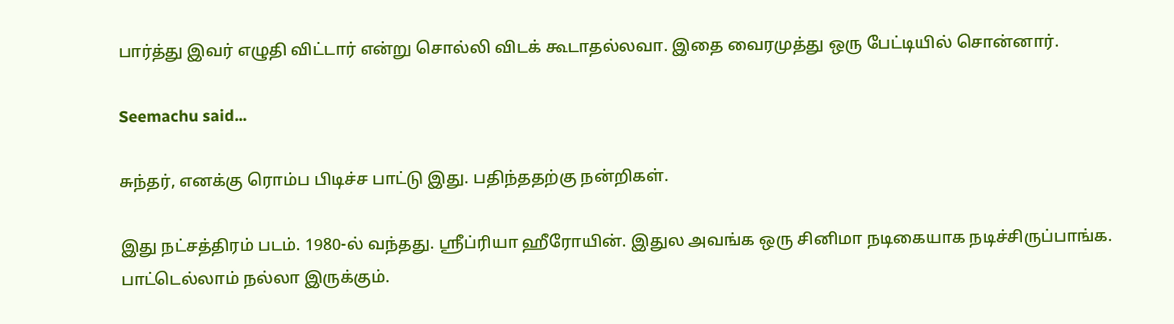பார்த்து இவர் எழுதி விட்டார் என்று சொல்லி விடக் கூடாதல்லவா. இதை வைரமுத்து ஒரு பேட்டியில் சொன்னார்.

Seemachu said...

சுந்தர், எனக்கு ரொம்ப பிடிச்ச பாட்டு இது. பதிந்ததற்கு நன்றிகள்.

இது நட்சத்திரம் படம். 1980-ல் வந்தது. ஸ்ரீப்ரியா ஹீரோயின். இதுல அவங்க ஒரு சினிமா நடிகையாக நடிச்சிருப்பாங்க. பாட்டெல்லாம் நல்லா இருக்கும்.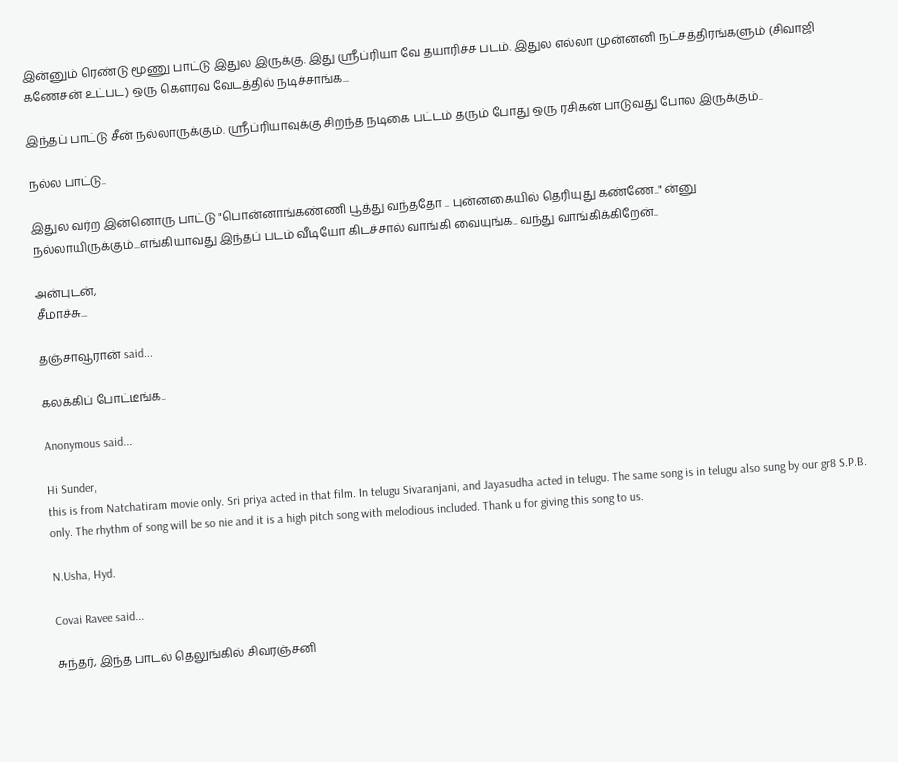இன்னும் ரெண்டு மூணு பாட்டு இதுல இருக்கு. இது ஸ்ரீப்ரியா வே தயாரிச்ச படம். இதுல எல்லா முன்னனி நட்சத்திரங்களும் (சிவாஜி கணேசன் உட்பட) ஒரு கெளரவ வேடத்தில் நடிச்சாங்க...

இந்தப் பாட்டு சீன் நல்லாருக்கும். ஸ்ரீப்ரியாவுக்கு சிறந்த நடிகை பட்டம் தரும் போது ஒரு ரசிகன் பாடுவது போல இருக்கும்..

நல்ல பாட்டு..

இதுல வர்ற இன்னொரு பாட்டு "பொன்னாங்கண்ணி பூத்து வந்ததோ .. புன்னகையில் தெரியுது கண்ணே.." ன்னு நல்லாயிருக்கும்...எங்கியாவது இந்தப் படம் வீடியோ கிடச்சால் வாங்கி வையுங்க.. வந்து வாங்கிக்கிறேன்..

அன்புடன்,
சீமாச்சு...

தஞ்சாவூரான் said...

கலக்கிப் போட்டீங்க..

Anonymous said...

Hi Sunder,
this is from Natchatiram movie only. Sri priya acted in that film. In telugu Sivaranjani, and Jayasudha acted in telugu. The same song is in telugu also sung by our gr8 S.P.B. only. The rhythm of song will be so nie and it is a high pitch song with melodious included. Thank u for giving this song to us.

N.Usha, Hyd.

Covai Ravee said...

சுந்தர், இந்த பாடல் தெலுங்கில் சிவரஞ்சனி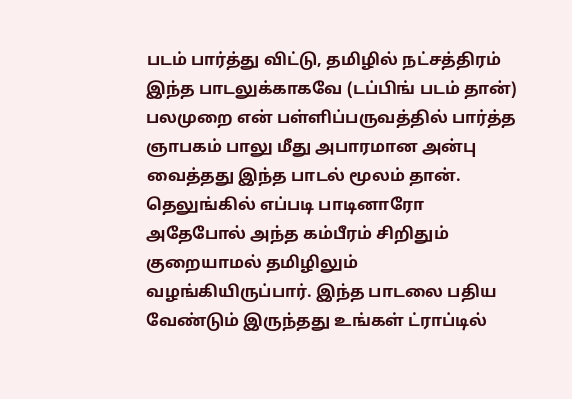படம் பார்த்து விட்டு, தமிழில் நட்சத்திரம் இந்த பாடலுக்காகவே (டப்பிங் படம் தான்) பலமுறை என் பள்ளிப்பருவத்தில் பார்த்த ஞாபகம் பாலு மீது அபாரமான அன்பு வைத்தது இந்த பாடல் மூலம் தான். தெலுங்கில் எப்படி பாடினாரோ அதேபோல் அந்த கம்பீரம் சிறிதும் குறையாமல் தமிழிலும் வழங்கியிருப்பார். இந்த பாடலை பதிய வேண்டும் இருந்தது உங்கள் ட்ராப்டில்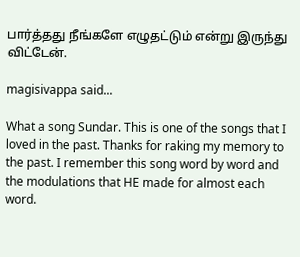பார்த்தது நீங்களே எழுதட்டும் என்று இருந்து விட்டேன்.

magisivappa said...

What a song Sundar. This is one of the songs that I loved in the past. Thanks for raking my memory to the past. I remember this song word by word and the modulations that HE made for almost each word.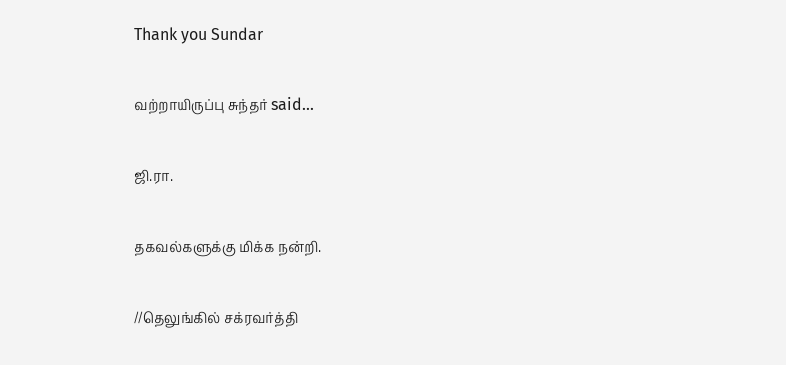Thank you Sundar

வற்றாயிருப்பு சுந்தர் said...

ஜி.ரா.

தகவல்களுக்கு மிக்க நன்றி.

//தெலுங்கில் சக்ரவர்த்தி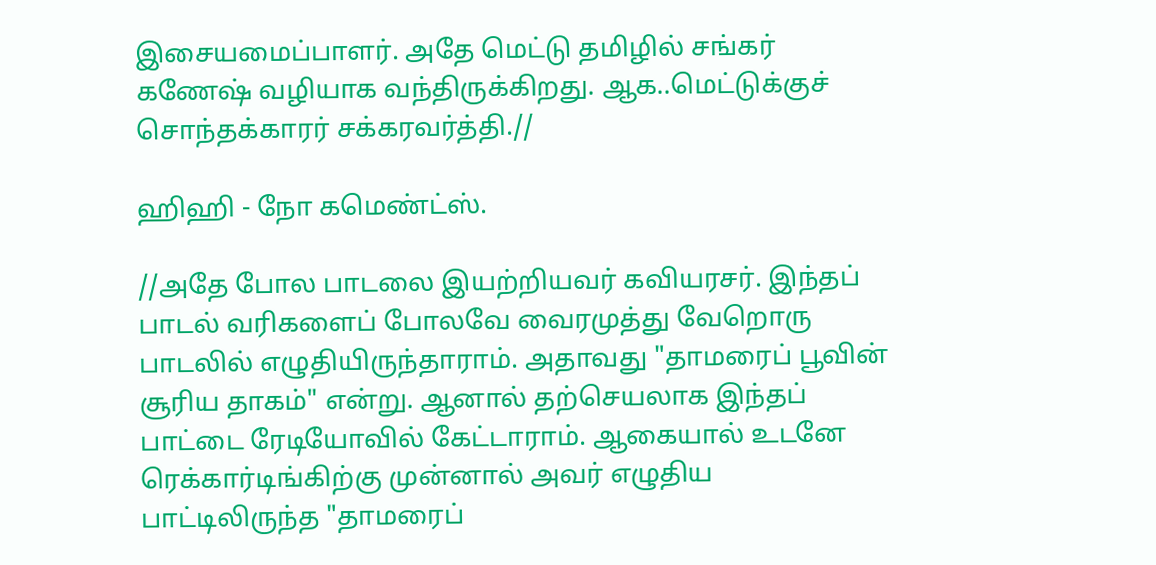இசையமைப்பாளர். அதே மெட்டு தமிழில் சங்கர் கணேஷ் வழியாக வந்திருக்கிறது. ஆக..மெட்டுக்குச் சொந்தக்காரர் சக்கரவர்த்தி.//

ஹிஹி - நோ கமெண்ட்ஸ்.

//அதே போல பாடலை இயற்றியவர் கவியரசர். இந்தப் பாடல் வரிகளைப் போலவே வைரமுத்து வேறொரு பாடலில் எழுதியிருந்தாராம். அதாவது "தாமரைப் பூவின் சூரிய தாகம்" என்று. ஆனால் தற்செயலாக இந்தப் பாட்டை ரேடியோவில் கேட்டாராம். ஆகையால் உடனே ரெக்கார்டிங்கிற்கு முன்னால் அவர் எழுதிய பாட்டிலிருந்த "தாமரைப்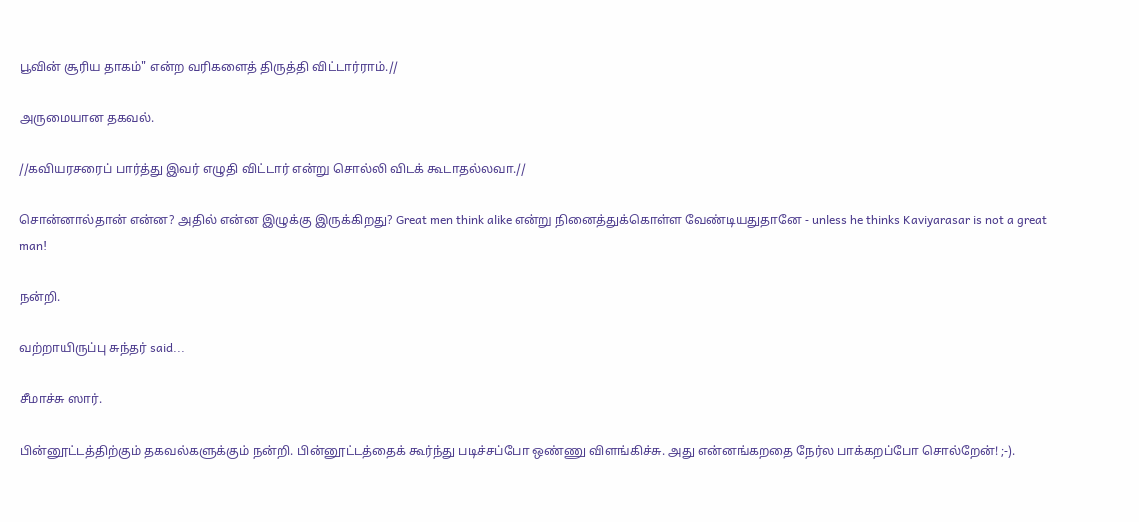பூவின் சூரிய தாகம்" என்ற வரிகளைத் திருத்தி விட்டார்ராம்.//

அருமையான தகவல்.

//கவியரசரைப் பார்த்து இவர் எழுதி விட்டார் என்று சொல்லி விடக் கூடாதல்லவா.//

சொன்னால்தான் என்ன? அதில் என்ன இழுக்கு இருக்கிறது? Great men think alike என்று நினைத்துக்கொள்ள வேண்டியதுதானே - unless he thinks Kaviyarasar is not a great man!

நன்றி.

வற்றாயிருப்பு சுந்தர் said...

சீமாச்சு ஸார்.

பின்னூட்டத்திற்கும் தகவல்களுக்கும் நன்றி. பின்னூட்டத்தைக் கூர்ந்து படிச்சப்போ ஒண்ணு விளங்கிச்சு. அது என்னங்கறதை நேர்ல பாக்கறப்போ சொல்றேன்! ;-).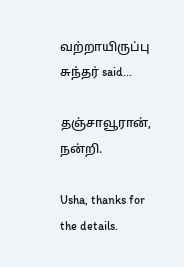வற்றாயிருப்பு சுந்தர் said...

தஞ்சாவூரான், நன்றி.

Usha, thanks for the details.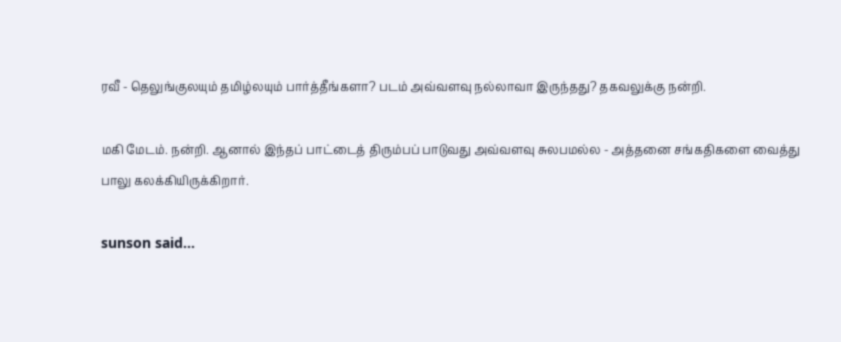ரவீ - தெலுங்குலயும் தமிழ்லயும் பார்த்தீங்களா? படம் அவ்வளவு நல்லாவா இருந்தது? தகவலுக்கு நன்றி.

மகி மேடம். நன்றி. ஆனால் இந்தப் பாட்டைத் திரும்பப் பாடுவது அவ்வளவு சுலபமல்ல - அத்தனை சங்கதிகளை வைத்து பாலு கலக்கியிருக்கிறார்.

sunson said...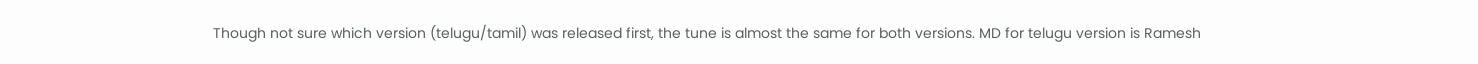Though not sure which version (telugu/tamil) was released first, the tune is almost the same for both versions. MD for telugu version is Ramesh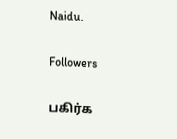Naidu.

Followers

பகிர்க